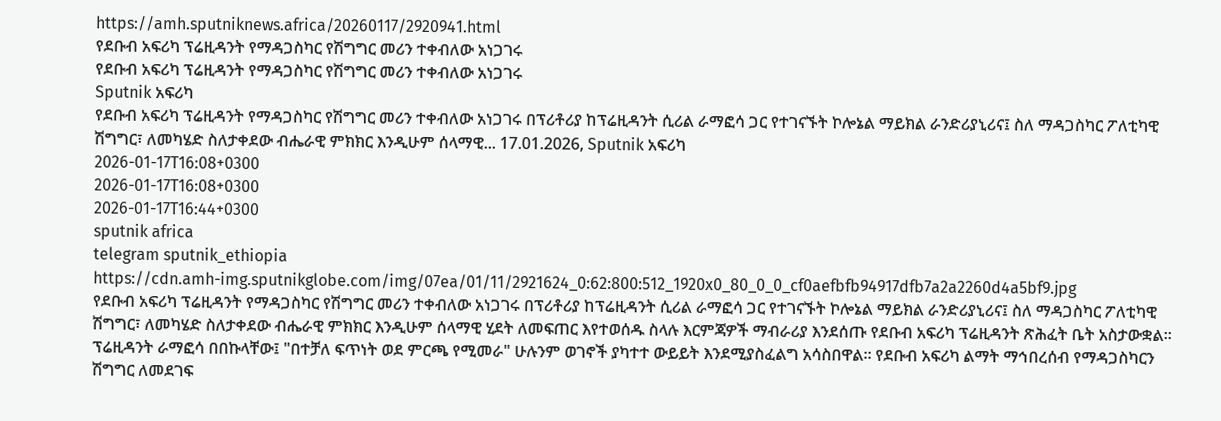https://amh.sputniknews.africa/20260117/2920941.html
የደቡብ አፍሪካ ፕሬዚዳንት የማዳጋስካር የሽግግር መሪን ተቀብለው አነጋገሩ
የደቡብ አፍሪካ ፕሬዚዳንት የማዳጋስካር የሽግግር መሪን ተቀብለው አነጋገሩ
Sputnik አፍሪካ
የደቡብ አፍሪካ ፕሬዚዳንት የማዳጋስካር የሽግግር መሪን ተቀብለው አነጋገሩ በፕሪቶሪያ ከፕሬዚዳንት ሲሪል ራማፎሳ ጋር የተገናኙት ኮሎኔል ማይክል ራንድሪያኒሪና፤ ስለ ማዳጋስካር ፖለቲካዊ ሽግግር፣ ለመካሄድ ስለታቀደው ብሔራዊ ምክክር እንዲሁም ሰላማዊ... 17.01.2026, Sputnik አፍሪካ
2026-01-17T16:08+0300
2026-01-17T16:08+0300
2026-01-17T16:44+0300
sputnik africa
telegram sputnik_ethiopia
https://cdn.amh-img.sputnikglobe.com/img/07ea/01/11/2921624_0:62:800:512_1920x0_80_0_0_cf0aefbfb94917dfb7a2a2260d4a5bf9.jpg
የደቡብ አፍሪካ ፕሬዚዳንት የማዳጋስካር የሽግግር መሪን ተቀብለው አነጋገሩ በፕሪቶሪያ ከፕሬዚዳንት ሲሪል ራማፎሳ ጋር የተገናኙት ኮሎኔል ማይክል ራንድሪያኒሪና፤ ስለ ማዳጋስካር ፖለቲካዊ ሽግግር፣ ለመካሄድ ስለታቀደው ብሔራዊ ምክክር እንዲሁም ሰላማዊ ሂደት ለመፍጠር እየተወሰዱ ስላሉ እርምጃዎች ማብራሪያ እንደሰጡ የደቡብ አፍሪካ ፕሬዚዳንት ጽሕፈት ቤት አስታውቋል። ፕሬዚዳንት ራማፎሳ በበኩላቸው፤ "በተቻለ ፍጥነት ወደ ምርጫ የሚመራ" ሁሉንም ወገኖች ያካተተ ውይይት እንደሚያስፈልግ አሳስበዋል። የደቡብ አፍሪካ ልማት ማኅበረሰብ የማዳጋስካርን ሽግግር ለመደገፍ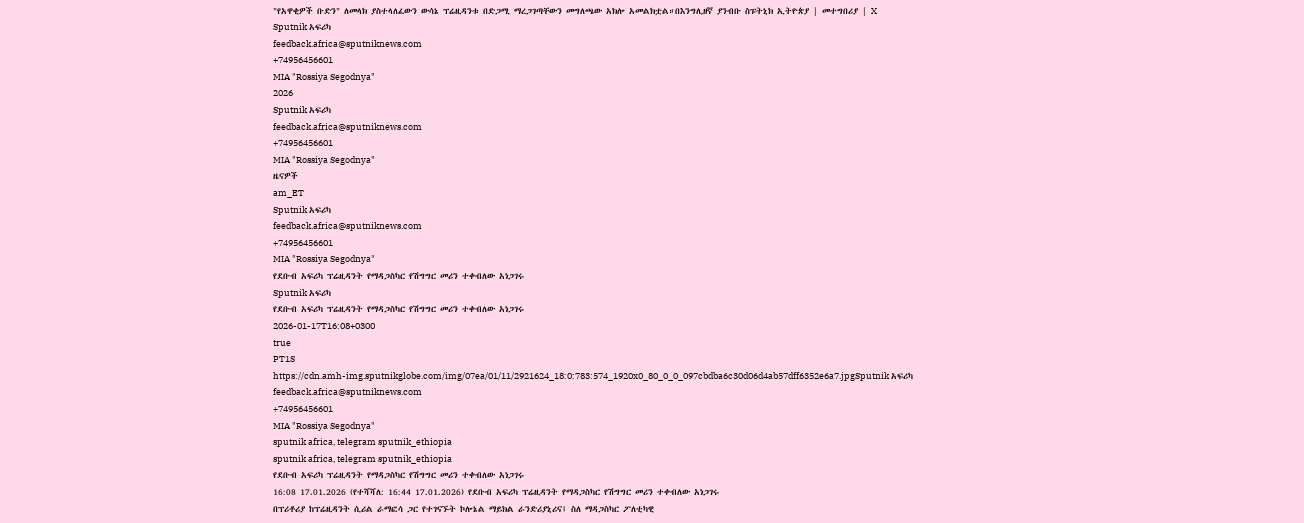"የአዋቂዎች ቡድን" ለመላክ ያስተላለፈውን ውሳኔ ፕሬዚዳንቱ በድጋሚ ማረጋገጣቸውን መግለጫው አክሎ አመልክቷል።በእንግሊዘኛ ያንብቡ ስፑትኒክ ኢትዮጵያ | መተግበሪያ | X
Sputnik አፍሪካ
feedback.africa@sputniknews.com
+74956456601
MIA "Rossiya Segodnya"
2026
Sputnik አፍሪካ
feedback.africa@sputniknews.com
+74956456601
MIA "Rossiya Segodnya"
ዜናዎች
am_ET
Sputnik አፍሪካ
feedback.africa@sputniknews.com
+74956456601
MIA "Rossiya Segodnya"
የደቡብ አፍሪካ ፕሬዚዳንት የማዳጋስካር የሽግግር መሪን ተቀብለው አነጋገሩ
Sputnik አፍሪካ
የደቡብ አፍሪካ ፕሬዚዳንት የማዳጋስካር የሽግግር መሪን ተቀብለው አነጋገሩ
2026-01-17T16:08+0300
true
PT1S
https://cdn.amh-img.sputnikglobe.com/img/07ea/01/11/2921624_18:0:783:574_1920x0_80_0_0_097cbdba6c30d06d4ab57dff6352e6a7.jpgSputnik አፍሪካ
feedback.africa@sputniknews.com
+74956456601
MIA "Rossiya Segodnya"
sputnik africa, telegram sputnik_ethiopia
sputnik africa, telegram sputnik_ethiopia
የደቡብ አፍሪካ ፕሬዚዳንት የማዳጋስካር የሽግግር መሪን ተቀብለው አነጋገሩ
16:08 17.01.2026 (የተሻሻለ: 16:44 17.01.2026) የደቡብ አፍሪካ ፕሬዚዳንት የማዳጋስካር የሽግግር መሪን ተቀብለው አነጋገሩ
በፕሪቶሪያ ከፕሬዚዳንት ሲሪል ራማፎሳ ጋር የተገናኙት ኮሎኔል ማይክል ራንድሪያኒሪና፤ ስለ ማዳጋስካር ፖለቲካዊ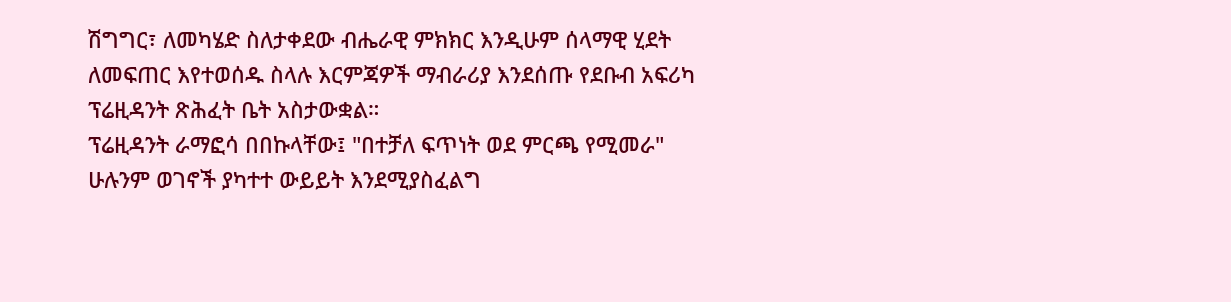ሽግግር፣ ለመካሄድ ስለታቀደው ብሔራዊ ምክክር እንዲሁም ሰላማዊ ሂደት ለመፍጠር እየተወሰዱ ስላሉ እርምጃዎች ማብራሪያ እንደሰጡ የደቡብ አፍሪካ ፕሬዚዳንት ጽሕፈት ቤት አስታውቋል።
ፕሬዚዳንት ራማፎሳ በበኩላቸው፤ "በተቻለ ፍጥነት ወደ ምርጫ የሚመራ" ሁሉንም ወገኖች ያካተተ ውይይት እንደሚያስፈልግ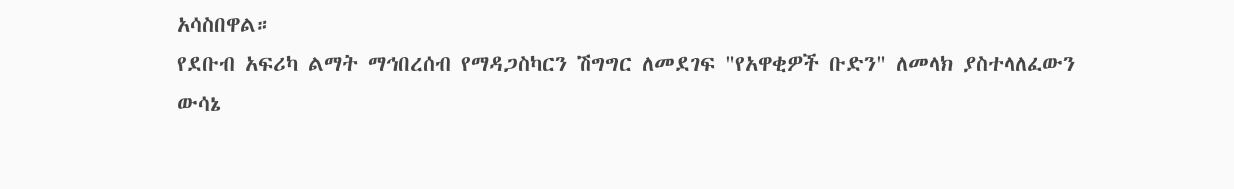አሳስበዋል።
የደቡብ አፍሪካ ልማት ማኅበረሰብ የማዳጋስካርን ሽግግር ለመደገፍ "የአዋቂዎች ቡድን" ለመላክ ያስተላለፈውን ውሳኔ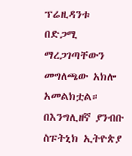ፕሬዚዳንቱ በድጋሚ ማረጋገጣቸውን መግለጫው አክሎ አመልክቷል።
በእንግሊዘኛ ያንብቡ
ስፑትኒክ ኢትዮጵያ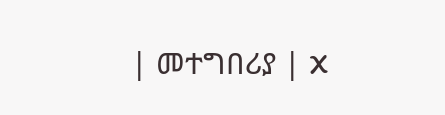| መተግበሪያ | X